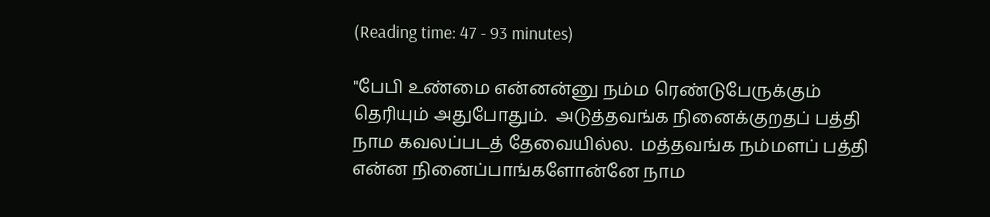(Reading time: 47 - 93 minutes)

"பேபி உண்மை என்னன்னு நம்ம ரெண்டுபேருக்கும் தெரியும் அதுபோதும்.  அடுத்தவங்க நினைக்குறதப் பத்தி நாம கவலப்படத் தேவையில்ல.  மத்தவங்க நம்மளப் பத்தி என்ன நினைப்பாங்களோன்னே நாம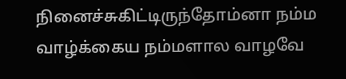நினைச்சுகிட்டிருந்தோம்னா நம்ம வாழ்க்கைய நம்மளால வாழவே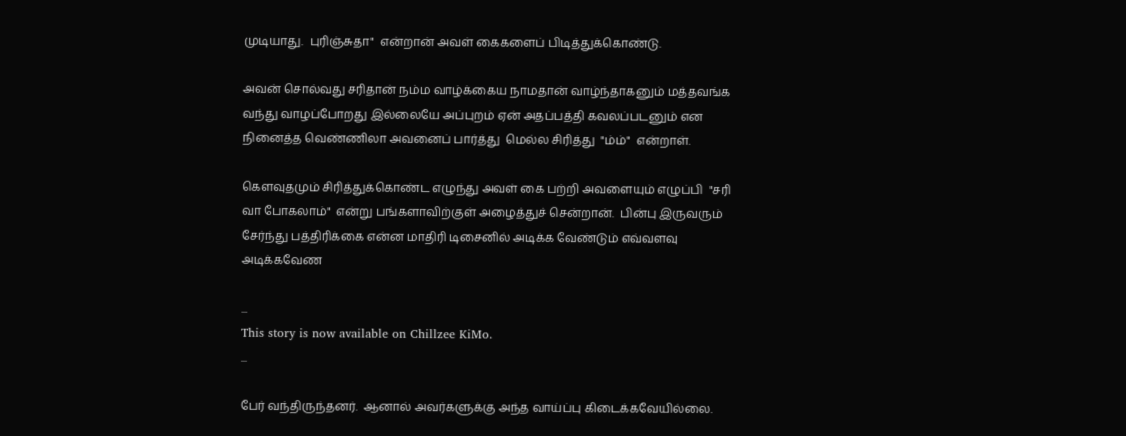முடியாது.  புரிஞ்சுதா"  என்றான் அவள் கைகளைப் பிடித்துக்கொண்டு.

அவன் சொல்வது சரிதான் நம்ம வாழ்க்கைய நாமதான் வாழ்ந்தாகனும் மத்தவங்க வந்து வாழப்போறது இல்லையே அப்புறம் ஏன் அதப்பத்தி கவலப்படனும் என நினைத்த வெண்ணிலா அவனைப் பார்த்து  மெல்ல சிரித்து  "ம்ம்"  என்றாள்.

கௌவுதமும் சிரித்துக்கொண்ட எழுந்து அவள் கை பற்றி அவளையும் எழுப்பி  "சரி வா போகலாம்"  என்று பங்களாவிற்குள் அழைத்துச் சென்றான்.  பின்பு இருவரும் சேர்ந்து பத்திரிக்கை என்ன மாதிரி டிசைனில் அடிக்க வேண்டும் எவ்வளவு அடிக்கவேண

...
This story is now available on Chillzee KiMo.
...

பேர் வந்திருந்தனர்.  ஆனால் அவர்களுக்கு அந்த வாய்ப்பு கிடைக்கவேயில்லை.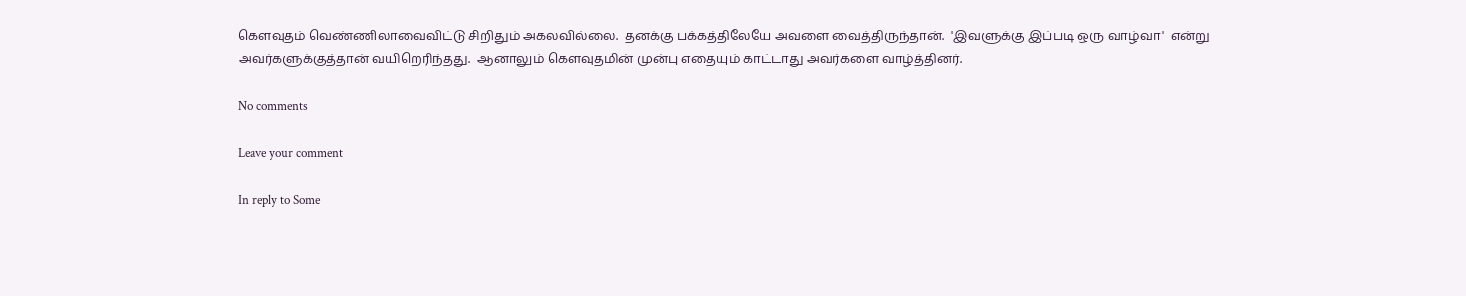கௌவுதம் வெண்ணிலாவைவிட்டு சிறிதும் அகலவில்லை.  தனக்கு பக்கத்திலேயே அவளை வைத்திருந்தான்.  'இவளுக்கு இப்படி ஒரு வாழ்வா'  என்று அவர்களுக்குத்தான் வயிறெரிந்தது.  ஆனாலும் கௌவுதமின் முன்பு எதையும் காட்டாது அவர்களை வாழ்த்தினர்.

No comments

Leave your comment

In reply to Some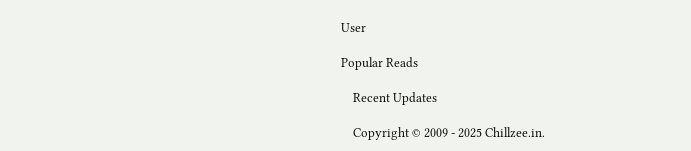User

Popular Reads

    Recent Updates

    Copyright © 2009 - 2025 Chillzee.in.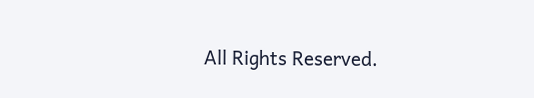All Rights Reserved.